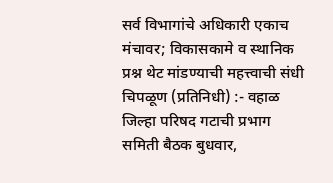सर्व विभागांचे अधिकारी एकाच मंचावर; विकासकामे व स्थानिक प्रश्न थेट मांडण्याची महत्त्वाची संधी
चिपळूण (प्रतिनिधी) :- वहाळ जिल्हा परिषद गटाची प्रभाग समिती बैठक बुधवार,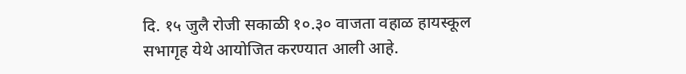दि. १५ जुलै रोजी सकाळी १०.३० वाजता वहाळ हायस्कूल सभागृह येथे आयोजित करण्यात आली आहे.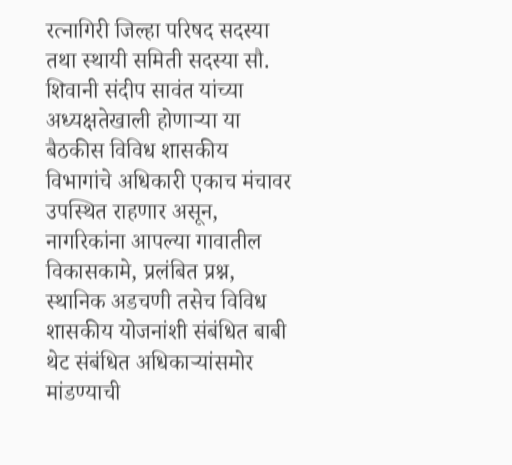रत्नागिरी जिल्हा परिषद सदस्या तथा स्थायी समिती सदस्या सौ. शिवानी संदीप सावंत यांच्या अध्यक्षतेखाली होणाऱ्या या बैठकीस विविध शासकीय विभागांचे अधिकारी एकाच मंचावर उपस्थित राहणार असून, नागरिकांना आपल्या गावातील विकासकामे, प्रलंबित प्रश्न, स्थानिक अडचणी तसेच विविध शासकीय योजनांशी संबंधित बाबी थेट संबंधित अधिकाऱ्यांसमोर मांडण्याची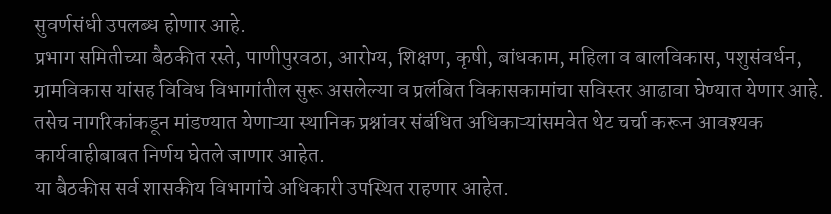सुवर्णसंधी उपलब्ध होणार आहे.
प्रभाग समितीच्या बैठकीत रस्ते, पाणीपुरवठा, आरोग्य, शिक्षण, कृषी, बांधकाम, महिला व बालविकास, पशुसंवर्धन, ग्रामविकास यांसह विविध विभागांतील सुरू असलेल्या व प्रलंबित विकासकामांचा सविस्तर आढावा घेण्यात येणार आहे. तसेच नागरिकांकडून मांडण्यात येणाऱ्या स्थानिक प्रश्नांवर संबंधित अधिकाऱ्यांसमवेत थेट चर्चा करून आवश्यक कार्यवाहीबाबत निर्णय घेतले जाणार आहेत.
या बैठकीस सर्व शासकीय विभागांचे अधिकारी उपस्थित राहणार आहेत.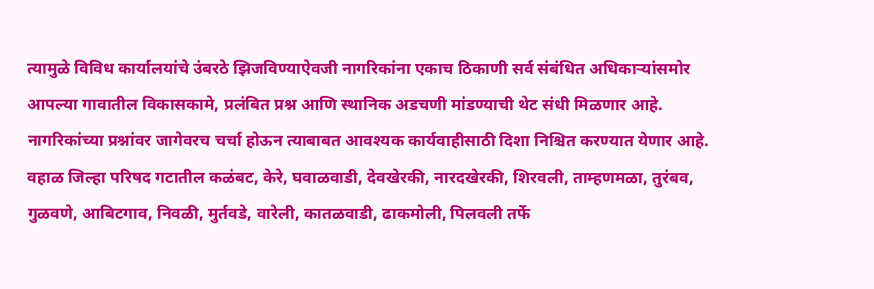त्यामुळे विविध कार्यालयांचे उंबरठे झिजविण्याऐवजी नागरिकांना एकाच ठिकाणी सर्व संबंधित अधिकाऱ्यांसमोर आपल्या गावातील विकासकामे, प्रलंबित प्रश्न आणि स्थानिक अडचणी मांडण्याची थेट संधी मिळणार आहे. नागरिकांच्या प्रश्नांवर जागेवरच चर्चा होऊन त्याबाबत आवश्यक कार्यवाहीसाठी दिशा निश्चित करण्यात येणार आहे.
वहाळ जिल्हा परिषद गटातील कळंबट, केरे, घवाळवाडी, देवखेरकी, नारदखेरकी, शिरवली, ताम्हणमळा, तुरंबव, गुळवणे, आबिटगाव, निवळी, मुर्तवडे, वारेली, कातळवाडी, ढाकमोली, पिलवली तर्फे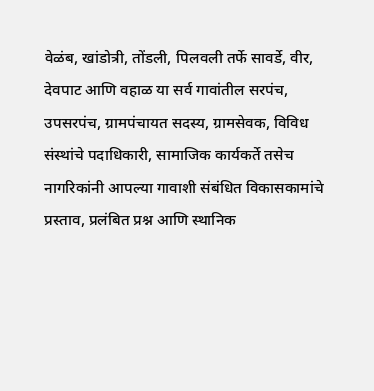वेळंब, खांडोत्री, तोंडली, पिलवली तर्फे सावर्डे, वीर, देवपाट आणि वहाळ या सर्व गावांतील सरपंच, उपसरपंच, ग्रामपंचायत सदस्य, ग्रामसेवक, विविध संस्थांचे पदाधिकारी, सामाजिक कार्यकर्ते तसेच नागरिकांनी आपल्या गावाशी संबंधित विकासकामांचे प्रस्ताव, प्रलंबित प्रश्न आणि स्थानिक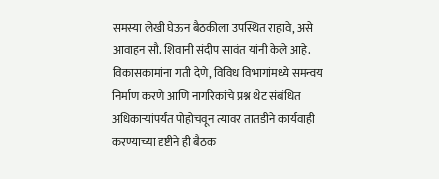समस्या लेखी घेऊन बैठकीला उपस्थित राहावे, असे आवाहन सौ. शिवानी संदीप सावंत यांनी केले आहे.
विकासकामांना गती देणे, विविध विभागांमध्ये समन्वय निर्माण करणे आणि नागरिकांचे प्रश्न थेट संबंधित अधिकाऱ्यांपर्यंत पोहोचवून त्यावर तातडीने कार्यवाही करण्याच्या दृष्टीने ही बैठक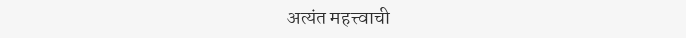अत्यंत महत्त्वाची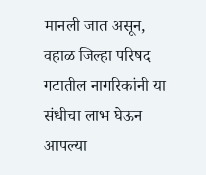मानली जात असून, वहाळ जिल्हा परिषद गटातील नागरिकांनी या संधीचा लाभ घेऊन आपल्या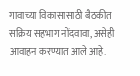गावाच्या विकासासाठी बैठकीत सक्रिय सहभाग नोंदवावा, असेही आवाहन करण्यात आले आहे.